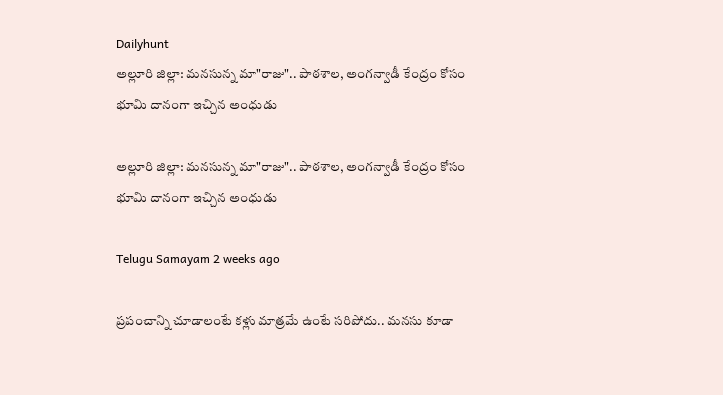Dailyhunt
అల్లూరి జిల్లా: మనసున్న మా"రాజు".. పాఠశాల, అంగన్వాడీ కేంద్రం కోసం భూమి దానంగా ఇచ్చిన అంధుడు

అల్లూరి జిల్లా: మనసున్న మా"రాజు".. పాఠశాల, అంగన్వాడీ కేంద్రం కోసం భూమి దానంగా ఇచ్చిన అంధుడు

Telugu Samayam 2 weeks ago

ప్రపంచాన్ని చూడాలంటే కళ్లు మాత్రమే ఉంటే సరిపోదు.. మనసు కూడా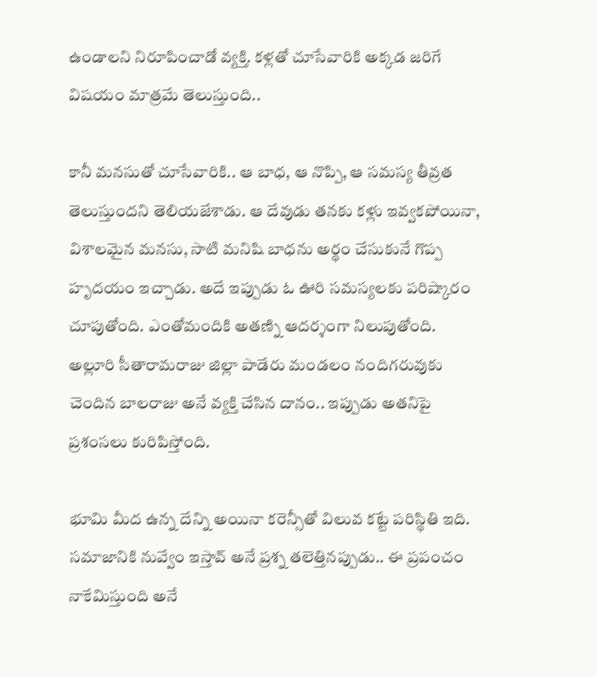ఉండాలని నిరూపించాడో వ్యక్తి. కళ్లతో చూసేవారికి అక్కడ జరిగే విషయం మాత్రమే తెలుస్తుంది..

కానీ మనసుతో చూసేవారికి.. ఆ బాధ, ఆ నొప్పి, ఆ సమస్య తీవ్రత తెలుస్తుందని తెలియజేశాడు. ఆ దేవుడు తనకు కళ్లు ఇవ్వకపోయినా, విశాలమైన మనసు, సాటి మనిషి బాధను అర్థం చేసుకునే గొప్ప హృదయం ఇచ్చాడు. అదే ఇప్పుడు ఓ ఊరి సమస్యలకు పరిష్కారం చూపుతోంది. ఎంతోమందికి అతణ్ని ఆదర్శంగా నిలుపుతోంది. అల్లూరి సీతారామరాజు జిల్లా పాడేరు మండలం నందిగరువుకు చెందిన బాలరాజు అనే వ్యక్తి చేసిన దానం.. ఇప్పుడు అతనిపై ప్రశంసలు కురిపిస్తోంది.

భూమి మీద ఉన్న దేన్ని అయినా కరెన్సీతో విలువ కట్టే పరిస్థితి ఇది. సమాజానికి నువ్వేం ఇస్తావ్ అనే ప్రశ్న తలెత్తినప్పుడు.. ఈ ప్రపంచం నాకేమిస్తుంది అనే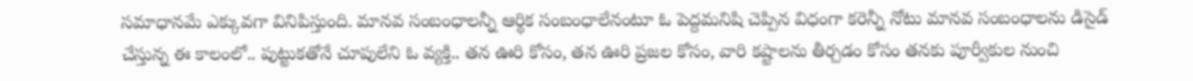సమాధానమే ఎక్కువగా వినిపిస్తుంది. మానవ సంబంధాలన్నీ ఆర్థిక సంబంధాలేనంటూ ఓ పెద్దమనిషి చెప్పిన విధంగా కరెన్నీ నోటు మానవ సంబంధాలను డిసైడ్ చేస్తున్న ఈ కాలంలో.. పుట్టుకతోనే చూపులేని ఓ వ్యక్తి.. తన ఊరి కోసం, తన ఊరి ప్రజల కోసం, వారి కష్టాలను తీర్చడం కోసం తనకు పూర్వీకుల నుంచి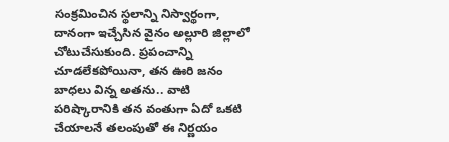సంక్రమించిన స్థలాన్ని నిస్వార్థంగా, దానంగా ఇచ్చేసిన వైనం అల్లూరి జిల్లాలో చోటుచేసుకుంది. ప్రపంచాన్ని చూడలేకపోయినా, తన ఊరి జనం బాధలు విన్న అతను.. వాటి పరిష్కారానికి తన వంతుగా ఏదో ఒకటి చేయాలనే తలంపుతో ఈ నిర్ణయం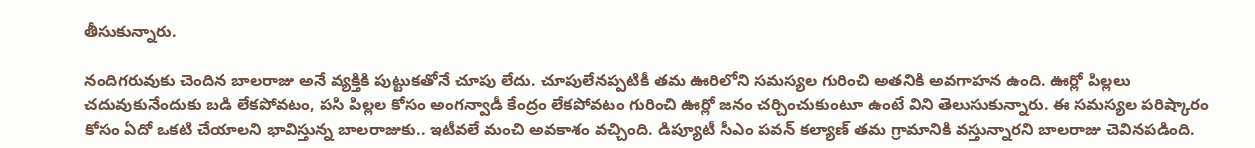తీసుకున్నారు.

నందిగరువుకు చెందిన బాలరాజు అనే వ్యక్తికి పుట్టుకతోనే చూపు లేదు. చూపులేనప్పటికీ తమ ఊరిలోని సమస్యల గురించి అతనికి అవగాహన ఉంది. ఊర్లో పిల్లలు చదువుకునేందుకు బడి లేకపోవటం, పసి పిల్లల కోసం అంగన్వాడీ కేంద్రం లేకపోవటం గురించి ఊర్లో జనం చర్చించుకుంటూ ఉంటే విని తెలుసుకున్నారు. ఈ సమస్యల పరిష్కారం కోసం ఏదో ఒకటి చేయాలని భావిస్తున్న బాలరాజుకు.. ఇటీవలే మంచి అవకాశం వచ్చింది. డిప్యూటీ సీఎం పవన్‌ కల్యాణ్‌ తమ గ్రామానికి వస్తున్నారని బాలరాజు చెవినపడింది.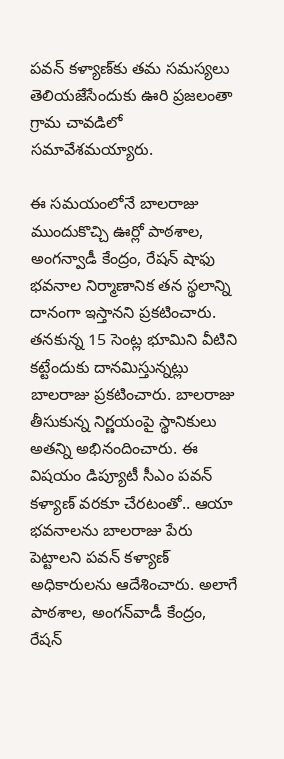పవన్ కళ్యాణ్‌కు తమ సమస్యలు తెలియజేసేందుకు ఊరి ప్రజలంతా గ్రామ చావడిలో సమావేశమయ్యారు.

ఈ సమయంలోనే బాలరాజు ముందుకొచ్చి ఊర్లో పాఠశాల, అంగన్వాడీ కేంద్రం, రేషన్ షాఫు భవనాల నిర్మాణానిక తన స్థలాన్ని దానంగా ఇస్తానని ప్రకటించారు. తనకున్న 15 సెంట్ల భూమిని వీటిని కట్టేందుకు దానమిస్తున్నట్లు బాలరాజు ప్రకటించారు. బాలరాజు తీసుకున్న నిర్ణయంపై స్థానికులు అతన్ని అభినందించారు. ఈ విషయం డిప్యూటీ సీఎం పవన్ కళ్యాణ్ వరకూ చేరటంతో.. ఆయా భవనాలను బాలరాజు పేరు పెట్టాలని పవన్ కళ్యాణ్ అధికారులను ఆదేశించారు. అలాగే పాఠశాల, అంగన్‌వాడీ కేంద్రం, రేషన్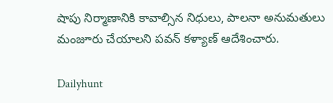షాపు నిర్మాణానికి కావాల్సిన నిధులు, పాలనా అనుమతులు మంజూరు చేయాలని పవన్ కళ్యాణ్ ఆదేశించారు.

Dailyhunt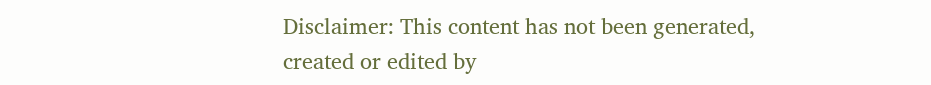Disclaimer: This content has not been generated, created or edited by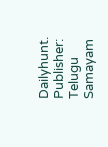Dailyhunt. Publisher: Telugu Samayam